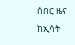ሰበር ዜና ከኢሳት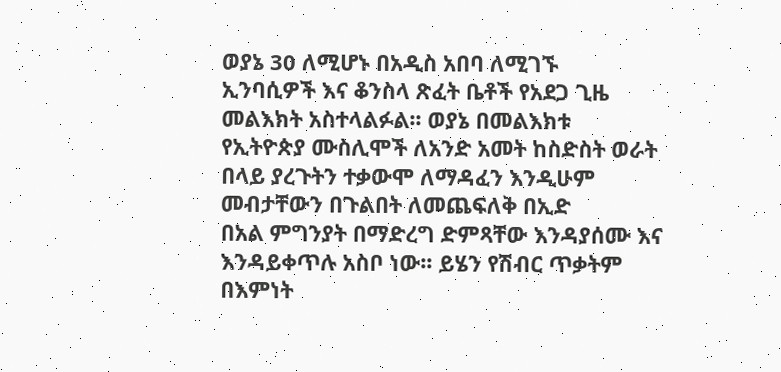ወያኔ 30 ለሚሆኑ በአዲስ አበባ ለሚገኙ
ኢንባሲዎች እና ቆንስላ ጽፈት ቤቶች የአደጋ ጊዜ
መልእክት አስተላልፉል፡፡ ወያኔ በመልእክቱ
የኢትዮጵያ ሙስሊሞች ለአንድ አመት ከስድስት ወራት በላይ ያረጉትን ተቃውሞ ለማዳፈን እንዲሁም መብታቸውን በጉልበት ለመጨፍለቅ በኢድ
በአል ምግንያት በማድረግ ድምጻቸው እንዳያሰሙ እና እንዳይቀጥሉ አስቦ ነው፡፡ ይሄን የሽብር ጥቃትም በእምነት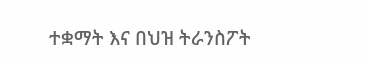ተቋማት እና በህዝ ትራንስፖት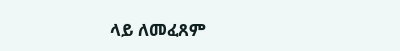ላይ ለመፈጸም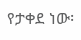የታቀደ ነው፡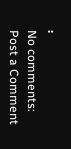፡
No comments:
Post a Comment